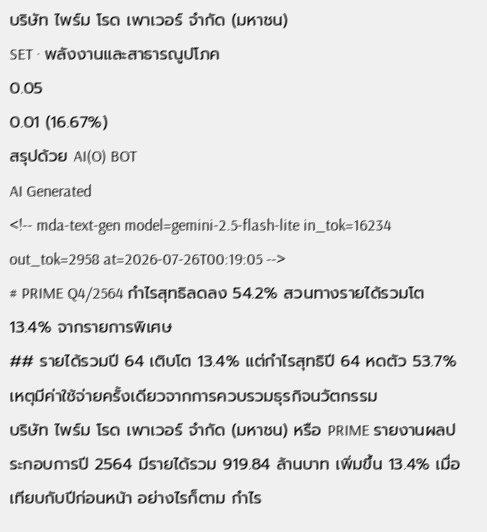บริษัท ไพร์ม โรด เพาเวอร์ จำกัด (มหาชน)
SET · พลังงานและสาธารณูปโภค
0.05
0.01 (16.67%)
สรุปด้วย AI(O) BOT
AI Generated
<!-- mda-text-gen model=gemini-2.5-flash-lite in_tok=16234 out_tok=2958 at=2026-07-26T00:19:05 -->
# PRIME Q4/2564 กำไรสุทธิลดลง 54.2% สวนทางรายได้รวมโต 13.4% จากรายการพิเศษ
## รายได้รวมปี 64 เติบโต 13.4% แต่กำไรสุทธิปี 64 หดตัว 53.7% เหตุมีค่าใช้จ่ายครั้งเดียวจากการควบรวมธุรกิจนวัตกรรม
บริษัท ไพร์ม โรด เพาเวอร์ จำกัด (มหาชน) หรือ PRIME รายงานผลประกอบการปี 2564 มีรายได้รวม 919.84 ล้านบาท เพิ่มขึ้น 13.4% เมื่อเทียบกับปีก่อนหน้า อย่างไรก็ตาม กำไร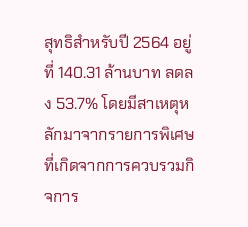สุทธิสำหรับปี 2564 อยู่ที่ 140.31 ล้านบาท ลดลง 53.7% โดยมีสาเหตุหลักมาจากรายการพิเศษที่เกิดจากการควบรวมกิจการ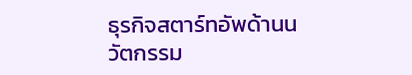ธุรกิจสตาร์ทอัพด้านนวัตกรรม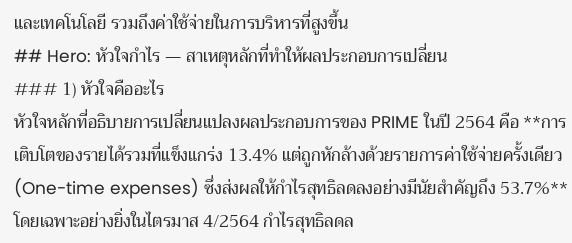และเทคโนโลยี รวมถึงค่าใช้จ่ายในการบริหารที่สูงขึ้น
## Hero: หัวใจกำไร — สาเหตุหลักที่ทำให้ผลประกอบการเปลี่ยน
### 1) หัวใจคืออะไร
หัวใจหลักที่อธิบายการเปลี่ยนแปลงผลประกอบการของ PRIME ในปี 2564 คือ **การเติบโตของรายได้รวมที่แข็งแกร่ง 13.4% แต่ถูกหักล้างด้วยรายการค่าใช้จ่ายครั้งเดียว (One-time expenses) ซึ่งส่งผลให้กำไรสุทธิลดลงอย่างมีนัยสำคัญถึง 53.7%** โดยเฉพาะอย่างยิ่งในไตรมาส 4/2564 กำไรสุทธิลดล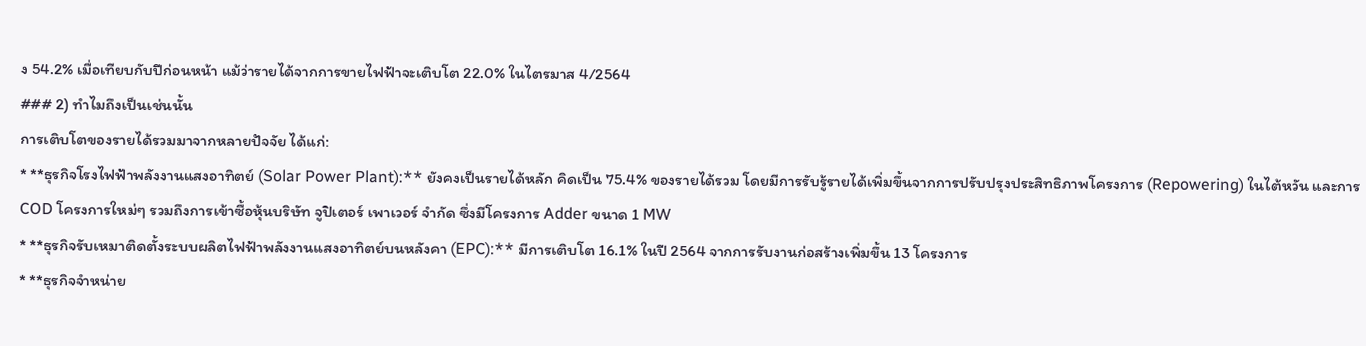ง 54.2% เมื่อเทียบกับปีก่อนหน้า แม้ว่ารายได้จากการขายไฟฟ้าจะเติบโต 22.0% ในไตรมาส 4/2564
### 2) ทำไมถึงเป็นเช่นนั้น
การเติบโตของรายได้รวมมาจากหลายปัจจัย ได้แก่:
* **ธุรกิจโรงไฟฟ้าพลังงานแสงอาทิตย์ (Solar Power Plant):** ยังคงเป็นรายได้หลัก คิดเป็น 75.4% ของรายได้รวม โดยมีการรับรู้รายได้เพิ่มขึ้นจากการปรับปรุงประสิทธิภาพโครงการ (Repowering) ในไต้หวัน และการ COD โครงการใหม่ๆ รวมถึงการเข้าซื้อหุ้นบริษัท จูปิเตอร์ เพาเวอร์ จำกัด ซึ่งมีโครงการ Adder ขนาด 1 MW
* **ธุรกิจรับเหมาติดตั้งระบบผลิตไฟฟ้าพลังงานแสงอาทิตย์บนหลังคา (EPC):** มีการเติบโต 16.1% ในปี 2564 จากการรับงานก่อสร้างเพิ่มขึ้น 13 โครงการ
* **ธุรกิจจำหน่าย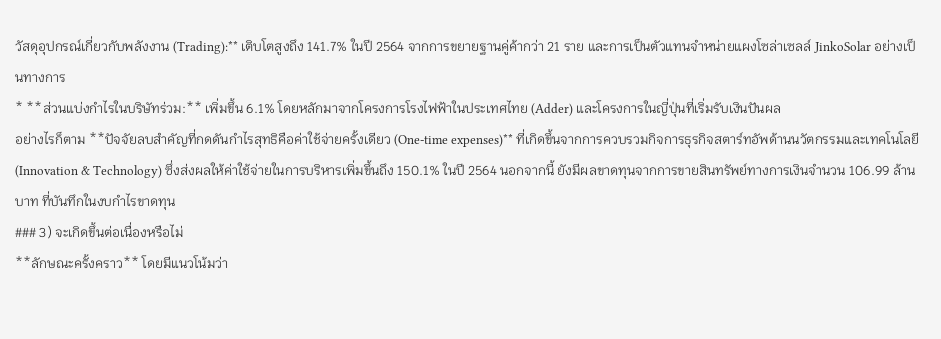วัสดุอุปกรณ์เกี่ยวกับพลังงาน (Trading):** เติบโตสูงถึง 141.7% ในปี 2564 จากการขยายฐานคู่ค้ากว่า 21 ราย และการเป็นตัวแทนจำหน่ายแผงโซล่าเซลล์ JinkoSolar อย่างเป็นทางการ
* **ส่วนแบ่งกำไรในบริษัทร่วม:** เพิ่มขึ้น 6.1% โดยหลักมาจากโครงการโรงไฟฟ้าในประเทศไทย (Adder) และโครงการในญี่ปุ่นที่เริ่มรับเงินปันผล
อย่างไรก็ตาม **ปัจจัยลบสำคัญที่กดดันกำไรสุทธิคือค่าใช้จ่ายครั้งเดียว (One-time expenses)** ที่เกิดขึ้นจากการควบรวมกิจการธุรกิจสตาร์ทอัพด้านนวัตกรรมและเทคโนโลยี (Innovation & Technology) ซึ่งส่งผลให้ค่าใช้จ่ายในการบริหารเพิ่มขึ้นถึง 150.1% ในปี 2564 นอกจากนี้ ยังมีผลขาดทุนจากการขายสินทรัพย์ทางการเงินจำนวน 106.99 ล้านบาท ที่บันทึกในงบกำไรขาดทุน
### 3) จะเกิดขึ้นต่อเนื่องหรือไม่
**ลักษณะครั้งคราว** โดยมีแนวโน้มว่า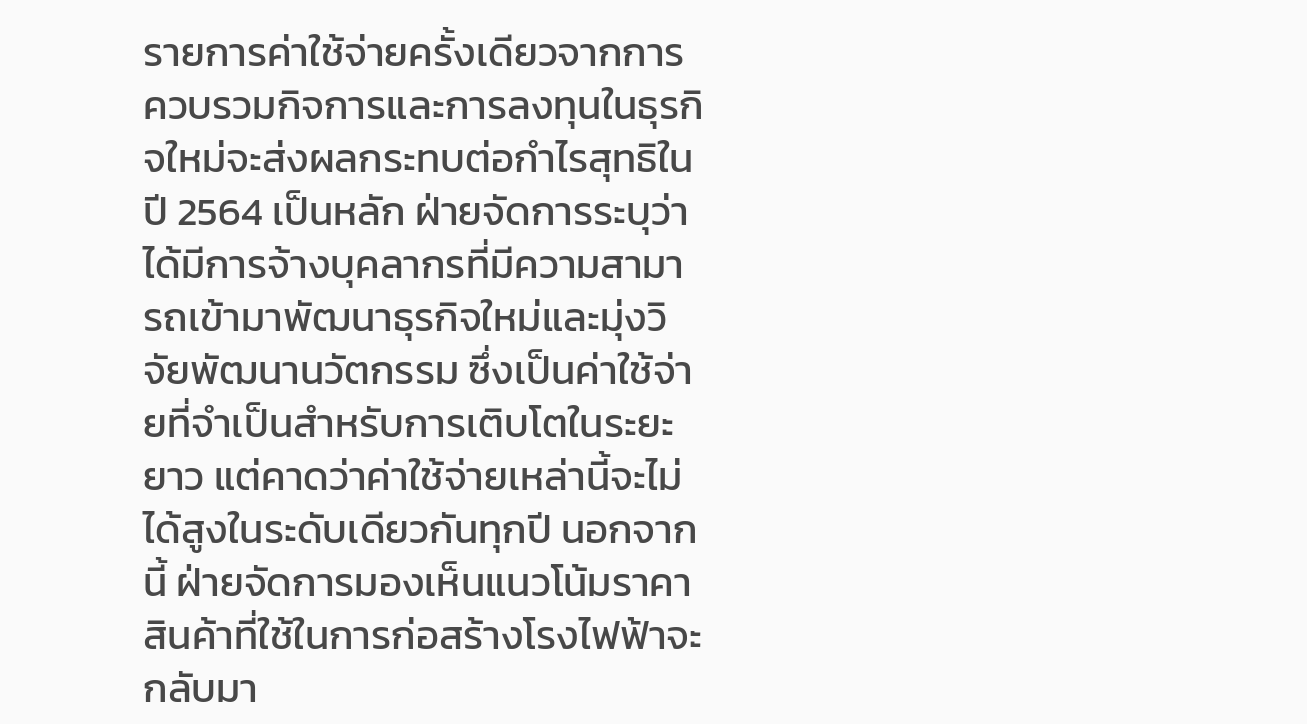รายการค่าใช้จ่ายครั้งเดียวจากการควบรวมกิจการและการลงทุนในธุรกิจใหม่จะส่งผลกระทบต่อกำไรสุทธิในปี 2564 เป็นหลัก ฝ่ายจัดการระบุว่าได้มีการจ้างบุคลากรที่มีความสามารถเข้ามาพัฒนาธุรกิจใหม่และมุ่งวิจัยพัฒนานวัตกรรม ซึ่งเป็นค่าใช้จ่ายที่จำเป็นสำหรับการเติบโตในระยะยาว แต่คาดว่าค่าใช้จ่ายเหล่านี้จะไม่ได้สูงในระดับเดียวกันทุกปี นอกจากนี้ ฝ่ายจัดการมองเห็นแนวโน้มราคาสินค้าที่ใช้ในการก่อสร้างโรงไฟฟ้าจะกลับมา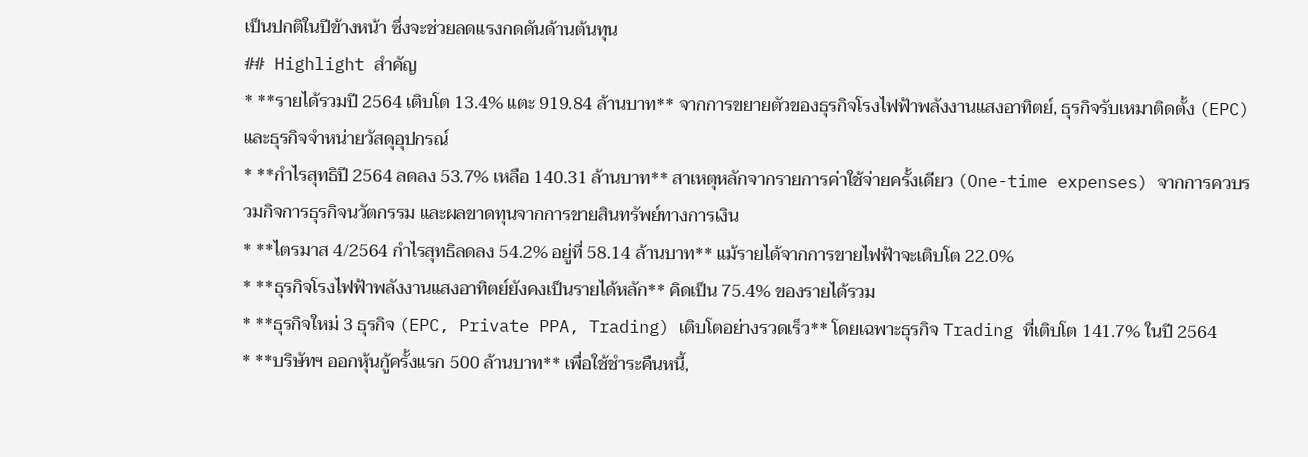เป็นปกติในปีข้างหน้า ซึ่งจะช่วยลดแรงกดดันด้านต้นทุน
## Highlight สำคัญ
* **รายได้รวมปี 2564 เติบโต 13.4% แตะ 919.84 ล้านบาท** จากการขยายตัวของธุรกิจโรงไฟฟ้าพลังงานแสงอาทิตย์, ธุรกิจรับเหมาติดตั้ง (EPC) และธุรกิจจำหน่ายวัสดุอุปกรณ์
* **กำไรสุทธิปี 2564 ลดลง 53.7% เหลือ 140.31 ล้านบาท** สาเหตุหลักจากรายการค่าใช้จ่ายครั้งเดียว (One-time expenses) จากการควบรวมกิจการธุรกิจนวัตกรรม และผลขาดทุนจากการขายสินทรัพย์ทางการเงิน
* **ไตรมาส 4/2564 กำไรสุทธิลดลง 54.2% อยู่ที่ 58.14 ล้านบาท** แม้รายได้จากการขายไฟฟ้าจะเติบโต 22.0%
* **ธุรกิจโรงไฟฟ้าพลังงานแสงอาทิตย์ยังคงเป็นรายได้หลัก** คิดเป็น 75.4% ของรายได้รวม
* **ธุรกิจใหม่ 3 ธุรกิจ (EPC, Private PPA, Trading) เติบโตอย่างรวดเร็ว** โดยเฉพาะธุรกิจ Trading ที่เติบโต 141.7% ในปี 2564
* **บริษัทฯ ออกหุ้นกู้ครั้งแรก 500 ล้านบาท** เพื่อใช้ชำระคืนหนี้,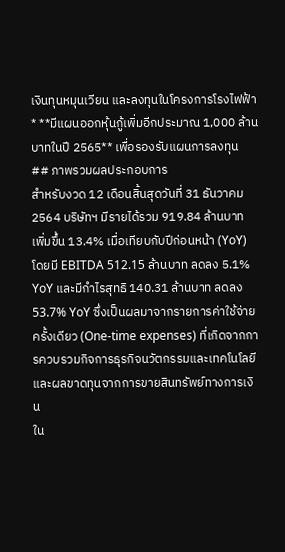เงินทุนหมุนเวียน และลงทุนในโครงการโรงไฟฟ้า
* **มีแผนออกหุ้นกู้เพิ่มอีกประมาณ 1,000 ล้านบาทในปี 2565** เพื่อรองรับแผนการลงทุน
## ภาพรวมผลประกอบการ
สำหรับงวด 12 เดือนสิ้นสุดวันที่ 31 ธันวาคม 2564 บริษัทฯ มีรายได้รวม 919.84 ล้านบาท เพิ่มขึ้น 13.4% เมื่อเทียบกับปีก่อนหน้า (YoY) โดยมี EBITDA 512.15 ล้านบาท ลดลง 5.1% YoY และมีกำไรสุทธิ 140.31 ล้านบาท ลดลง 53.7% YoY ซึ่งเป็นผลมาจากรายการค่าใช้จ่ายครั้งเดียว (One-time expenses) ที่เกิดจากการควบรวมกิจการธุรกิจนวัตกรรมและเทคโนโลยี และผลขาดทุนจากการขายสินทรัพย์ทางการเงิน
ใน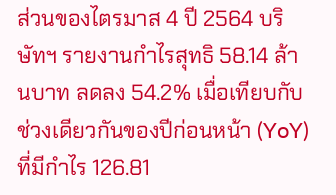ส่วนของไตรมาส 4 ปี 2564 บริษัทฯ รายงานกำไรสุทธิ 58.14 ล้านบาท ลดลง 54.2% เมื่อเทียบกับช่วงเดียวกันของปีก่อนหน้า (YoY) ที่มีกำไร 126.81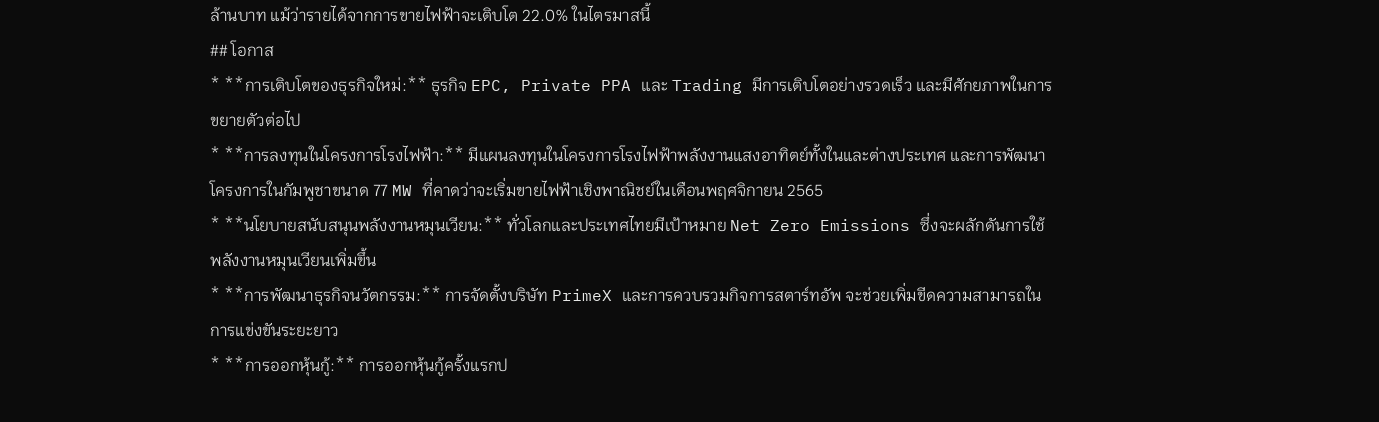ล้านบาท แม้ว่ารายได้จากการขายไฟฟ้าจะเติบโต 22.0% ในไตรมาสนี้
## โอกาส
* **การเติบโตของธุรกิจใหม่:** ธุรกิจ EPC, Private PPA และ Trading มีการเติบโตอย่างรวดเร็ว และมีศักยภาพในการขยายตัวต่อไป
* **การลงทุนในโครงการโรงไฟฟ้า:** มีแผนลงทุนในโครงการโรงไฟฟ้าพลังงานแสงอาทิตย์ทั้งในและต่างประเทศ และการพัฒนาโครงการในกัมพูชาขนาด 77 MW ที่คาดว่าจะเริ่มขายไฟฟ้าเชิงพาณิชย์ในเดือนพฤศจิกายน 2565
* **นโยบายสนับสนุนพลังงานหมุนเวียน:** ทั่วโลกและประเทศไทยมีเป้าหมาย Net Zero Emissions ซึ่งจะผลักดันการใช้พลังงานหมุนเวียนเพิ่มขึ้น
* **การพัฒนาธุรกิจนวัตกรรม:** การจัดตั้งบริษัท PrimeX และการควบรวมกิจการสตาร์ทอัพ จะช่วยเพิ่มขีดความสามารถในการแข่งขันระยะยาว
* **การออกหุ้นกู้:** การออกหุ้นกู้ครั้งแรกป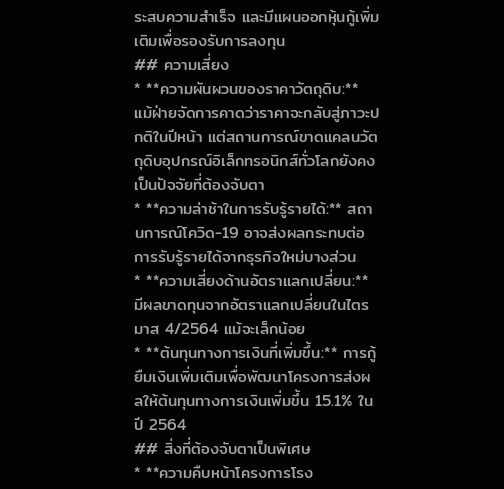ระสบความสำเร็จ และมีแผนออกหุ้นกู้เพิ่มเติมเพื่อรองรับการลงทุน
## ความเสี่ยง
* **ความผันผวนของราคาวัตถุดิบ:** แม้ฝ่ายจัดการคาดว่าราคาจะกลับสู่ภาวะปกติในปีหน้า แต่สถานการณ์ขาดแคลนวัตถุดิบอุปกรณ์อิเล็กทรอนิกส์ทั่วโลกยังคงเป็นปัจจัยที่ต้องจับตา
* **ความล่าช้าในการรับรู้รายได้:** สถานการณ์โควิด-19 อาจส่งผลกระทบต่อการรับรู้รายได้จากธุรกิจใหม่บางส่วน
* **ความเสี่ยงด้านอัตราแลกเปลี่ยน:** มีผลขาดทุนจากอัตราแลกเปลี่ยนในไตรมาส 4/2564 แม้จะเล็กน้อย
* **ต้นทุนทางการเงินที่เพิ่มขึ้น:** การกู้ยืมเงินเพิ่มเติมเพื่อพัฒนาโครงการส่งผลให้ต้นทุนทางการเงินเพิ่มขึ้น 15.1% ในปี 2564
## สิ่งที่ต้องจับตาเป็นพิเศษ
* **ความคืบหน้าโครงการโรง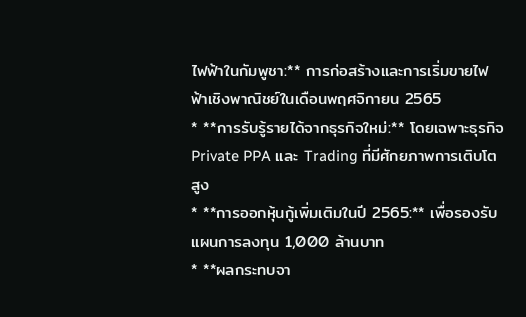ไฟฟ้าในกัมพูชา:** การก่อสร้างและการเริ่มขายไฟฟ้าเชิงพาณิชย์ในเดือนพฤศจิกายน 2565
* **การรับรู้รายได้จากธุรกิจใหม่:** โดยเฉพาะธุรกิจ Private PPA และ Trading ที่มีศักยภาพการเติบโตสูง
* **การออกหุ้นกู้เพิ่มเติมในปี 2565:** เพื่อรองรับแผนการลงทุน 1,000 ล้านบาท
* **ผลกระทบจา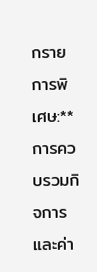กรายการพิเศษ:** การควบรวมกิจการและค่า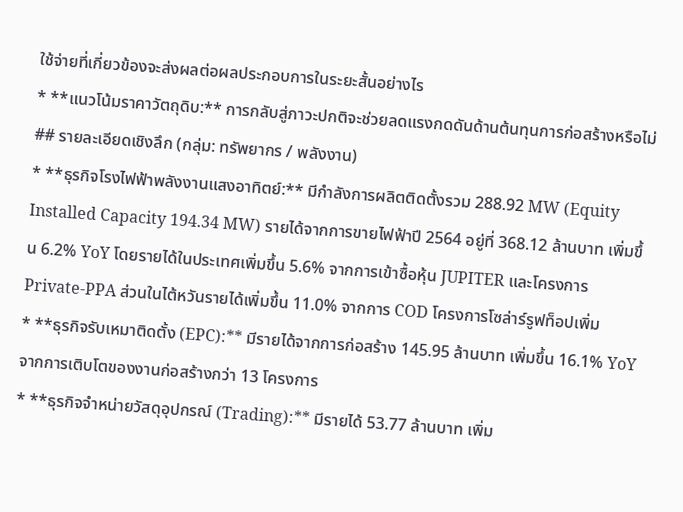ใช้จ่ายที่เกี่ยวข้องจะส่งผลต่อผลประกอบการในระยะสั้นอย่างไร
* **แนวโน้มราคาวัตถุดิบ:** การกลับสู่ภาวะปกติจะช่วยลดแรงกดดันด้านต้นทุนการก่อสร้างหรือไม่
## รายละเอียดเชิงลึก (กลุ่ม: ทรัพยากร / พลังงาน)
* **ธุรกิจโรงไฟฟ้าพลังงานแสงอาทิตย์:** มีกำลังการผลิตติดตั้งรวม 288.92 MW (Equity Installed Capacity 194.34 MW) รายได้จากการขายไฟฟ้าปี 2564 อยู่ที่ 368.12 ล้านบาท เพิ่มขึ้น 6.2% YoY โดยรายได้ในประเทศเพิ่มขึ้น 5.6% จากการเข้าซื้อหุ้น JUPITER และโครงการ Private-PPA ส่วนในไต้หวันรายได้เพิ่มขึ้น 11.0% จากการ COD โครงการโซล่าร์รูฟท็อปเพิ่ม
* **ธุรกิจรับเหมาติดตั้ง (EPC):** มีรายได้จากการก่อสร้าง 145.95 ล้านบาท เพิ่มขึ้น 16.1% YoY จากการเติบโตของงานก่อสร้างกว่า 13 โครงการ
* **ธุรกิจจำหน่ายวัสดุอุปกรณ์ (Trading):** มีรายได้ 53.77 ล้านบาท เพิ่ม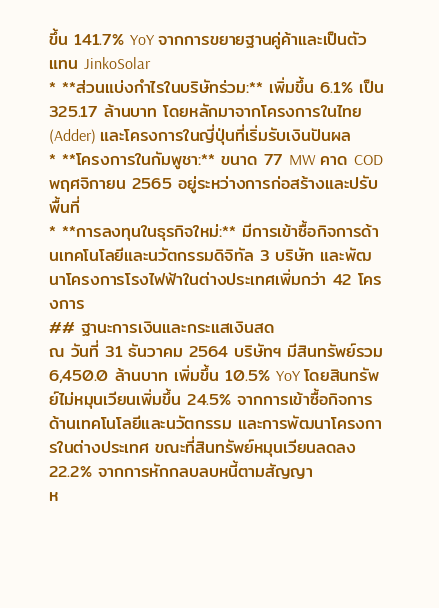ขึ้น 141.7% YoY จากการขยายฐานคู่ค้าและเป็นตัวแทน JinkoSolar
* **ส่วนแบ่งกำไรในบริษัทร่วม:** เพิ่มขึ้น 6.1% เป็น 325.17 ล้านบาท โดยหลักมาจากโครงการในไทย (Adder) และโครงการในญี่ปุ่นที่เริ่มรับเงินปันผล
* **โครงการในกัมพูชา:** ขนาด 77 MW คาด COD พฤศจิกายน 2565 อยู่ระหว่างการก่อสร้างและปรับพื้นที่
* **การลงทุนในธุรกิจใหม่:** มีการเข้าซื้อกิจการด้านเทคโนโลยีและนวัตกรรมดิจิทัล 3 บริษัท และพัฒนาโครงการโรงไฟฟ้าในต่างประเทศเพิ่มกว่า 42 โครงการ
## ฐานะการเงินและกระแสเงินสด
ณ วันที่ 31 ธันวาคม 2564 บริษัทฯ มีสินทรัพย์รวม 6,450.0 ล้านบาท เพิ่มขึ้น 10.5% YoY โดยสินทรัพย์ไม่หมุนเวียนเพิ่มขึ้น 24.5% จากการเข้าซื้อกิจการด้านเทคโนโลยีและนวัตกรรม และการพัฒนาโครงการในต่างประเทศ ขณะที่สินทรัพย์หมุนเวียนลดลง 22.2% จากการหักกลบลบหนี้ตามสัญญา
ห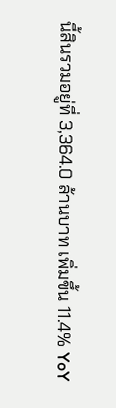นี้สินรวมอยู่ที่ 3,364.0 ล้านบาท เพิ่มขึ้น 11.4% YoY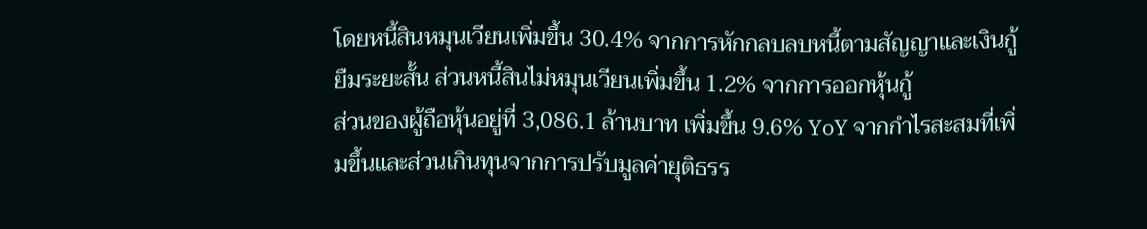โดยหนี้สินหมุนเวียนเพิ่มขึ้น 30.4% จากการหักกลบลบหนี้ตามสัญญาและเงินกู้ยืมระยะสั้น ส่วนหนี้สินไม่หมุนเวียนเพิ่มขึ้น 1.2% จากการออกหุ้นกู้
ส่วนของผู้ถือหุ้นอยู่ที่ 3,086.1 ล้านบาท เพิ่มขึ้น 9.6% YoY จากกำไรสะสมที่เพิ่มขึ้นและส่วนเกินทุนจากการปรับมูลค่ายุติธรร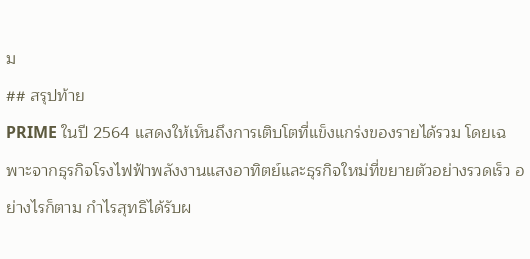ม
## สรุปท้าย
PRIME ในปี 2564 แสดงให้เห็นถึงการเติบโตที่แข็งแกร่งของรายได้รวม โดยเฉพาะจากธุรกิจโรงไฟฟ้าพลังงานแสงอาทิตย์และธุรกิจใหม่ที่ขยายตัวอย่างรวดเร็ว อย่างไรก็ตาม กำไรสุทธิได้รับผ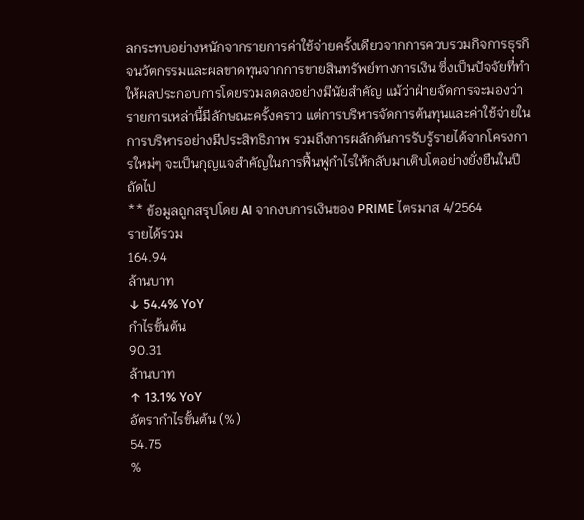ลกระทบอย่างหนักจากรายการค่าใช้จ่ายครั้งเดียวจากการควบรวมกิจการธุรกิจนวัตกรรมและผลขาดทุนจากการขายสินทรัพย์ทางการเงิน ซึ่งเป็นปัจจัยที่ทำให้ผลประกอบการโดยรวมลดลงอย่างมีนัยสำคัญ แม้ว่าฝ่ายจัดการจะมองว่ารายการเหล่านี้มีลักษณะครั้งคราว แต่การบริหารจัดการต้นทุนและค่าใช้จ่ายในการบริหารอย่างมีประสิทธิภาพ รวมถึงการผลักดันการรับรู้รายได้จากโครงการใหม่ๆ จะเป็นกุญแจสำคัญในการฟื้นฟูกำไรให้กลับมาเติบโตอย่างยั่งยืนในปีถัดไป
** ข้อมูลถูกสรุปโดย AI จากงบการเงินของ PRIME ไตรมาส 4/2564
รายได้รวม
164.94
ล้านบาท
↓ 54.4% YoY
กำไรขั้นต้น
90.31
ล้านบาท
↑ 13.1% YoY
อัตรากำไรขั้นต้น (%)
54.75
%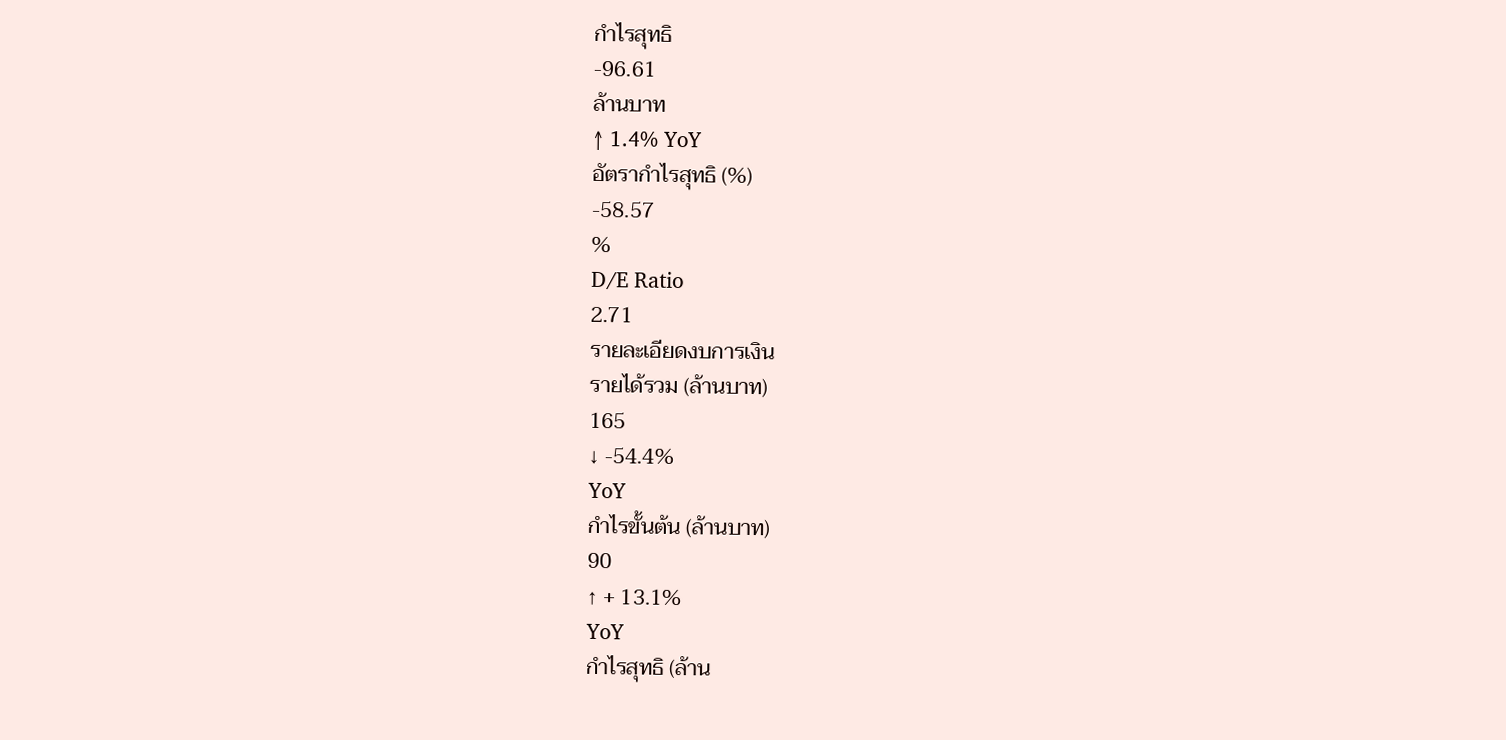กำไรสุทธิ
-96.61
ล้านบาท
↑ 1.4% YoY
อัตรากำไรสุทธิ (%)
-58.57
%
D/E Ratio
2.71
รายละเอียดงบการเงิน
รายได้รวม (ล้านบาท)
165
↓ -54.4%
YoY
กำไรขั้นต้น (ล้านบาท)
90
↑ + 13.1%
YoY
กำไรสุทธิ (ล้าน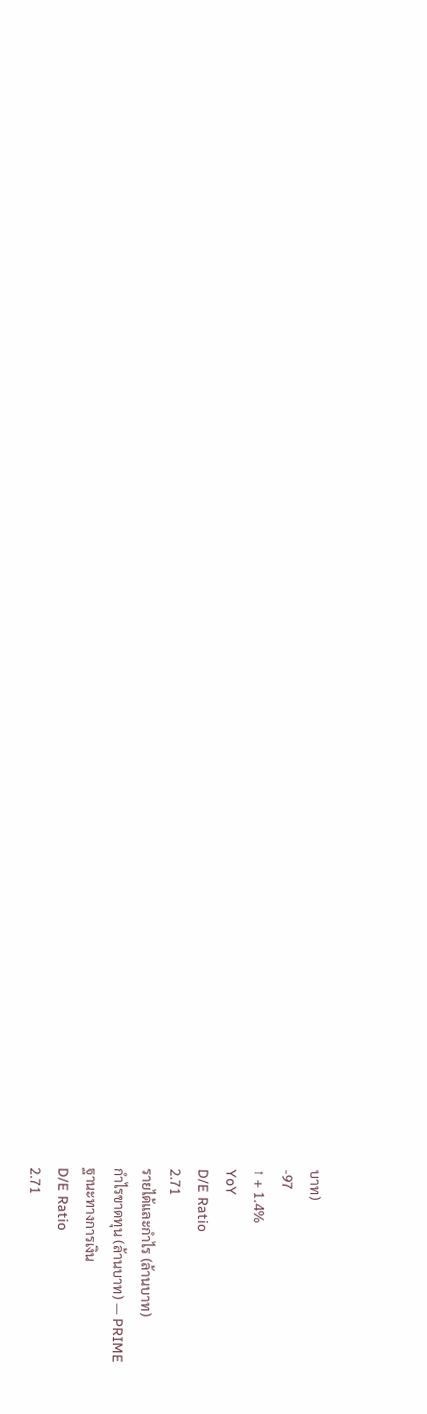บาท)
-97
↑ + 1.4%
YoY
D/E Ratio
2.71
รายได้และกำไร (ล้านบาท)
กำไรขาดทุน (ล้านบาท) — PRIME
ฐานะทางการเงิน
D/E Ratio
2.71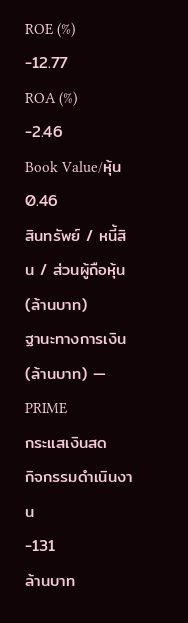ROE (%)
-12.77
ROA (%)
-2.46
Book Value/หุ้น
0.46
สินทรัพย์ / หนี้สิน / ส่วนผู้ถือหุ้น (ล้านบาท)
ฐานะทางการเงิน (ล้านบาท) — PRIME
กระแสเงินสด
กิจกรรมดำเนินงาน
-131
ล้านบาท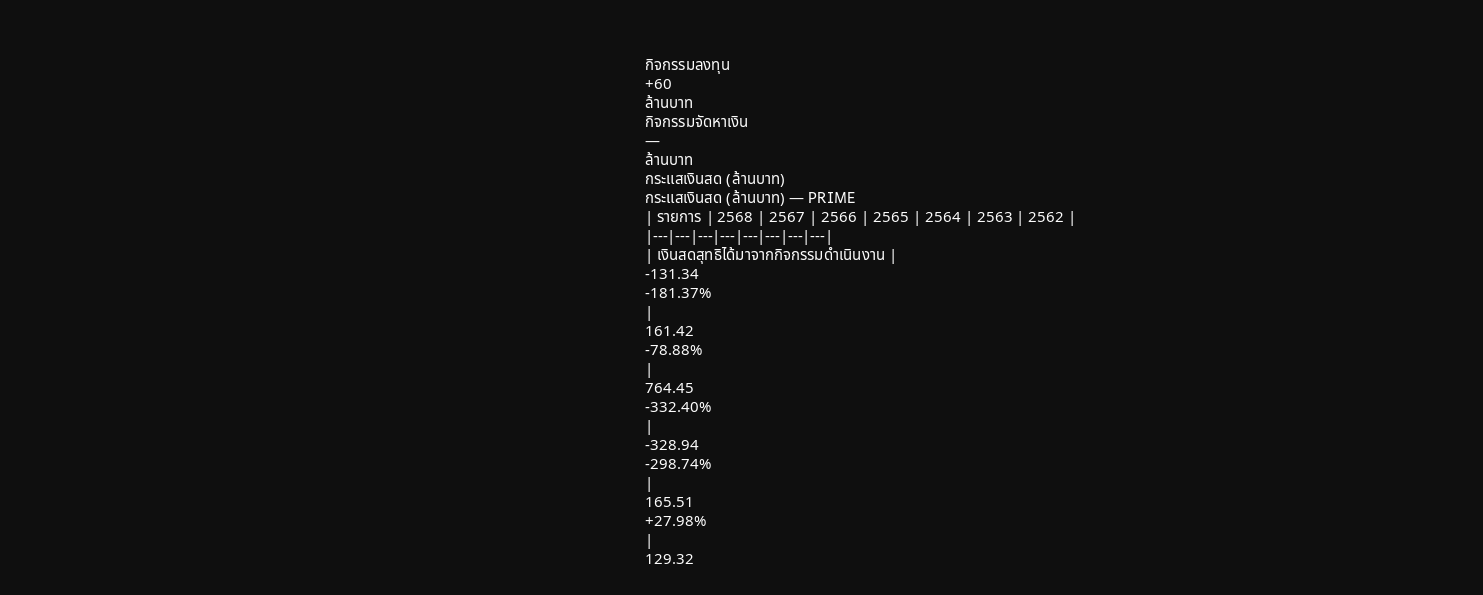กิจกรรมลงทุน
+60
ล้านบาท
กิจกรรมจัดหาเงิน
—
ล้านบาท
กระแสเงินสด (ล้านบาท)
กระแสเงินสด (ล้านบาท) — PRIME
| รายการ | 2568 | 2567 | 2566 | 2565 | 2564 | 2563 | 2562 |
|---|---|---|---|---|---|---|---|
| เงินสดสุทธิได้มาจากกิจกรรมดำเนินงาน |
-131.34
-181.37%
|
161.42
-78.88%
|
764.45
-332.40%
|
-328.94
-298.74%
|
165.51
+27.98%
|
129.32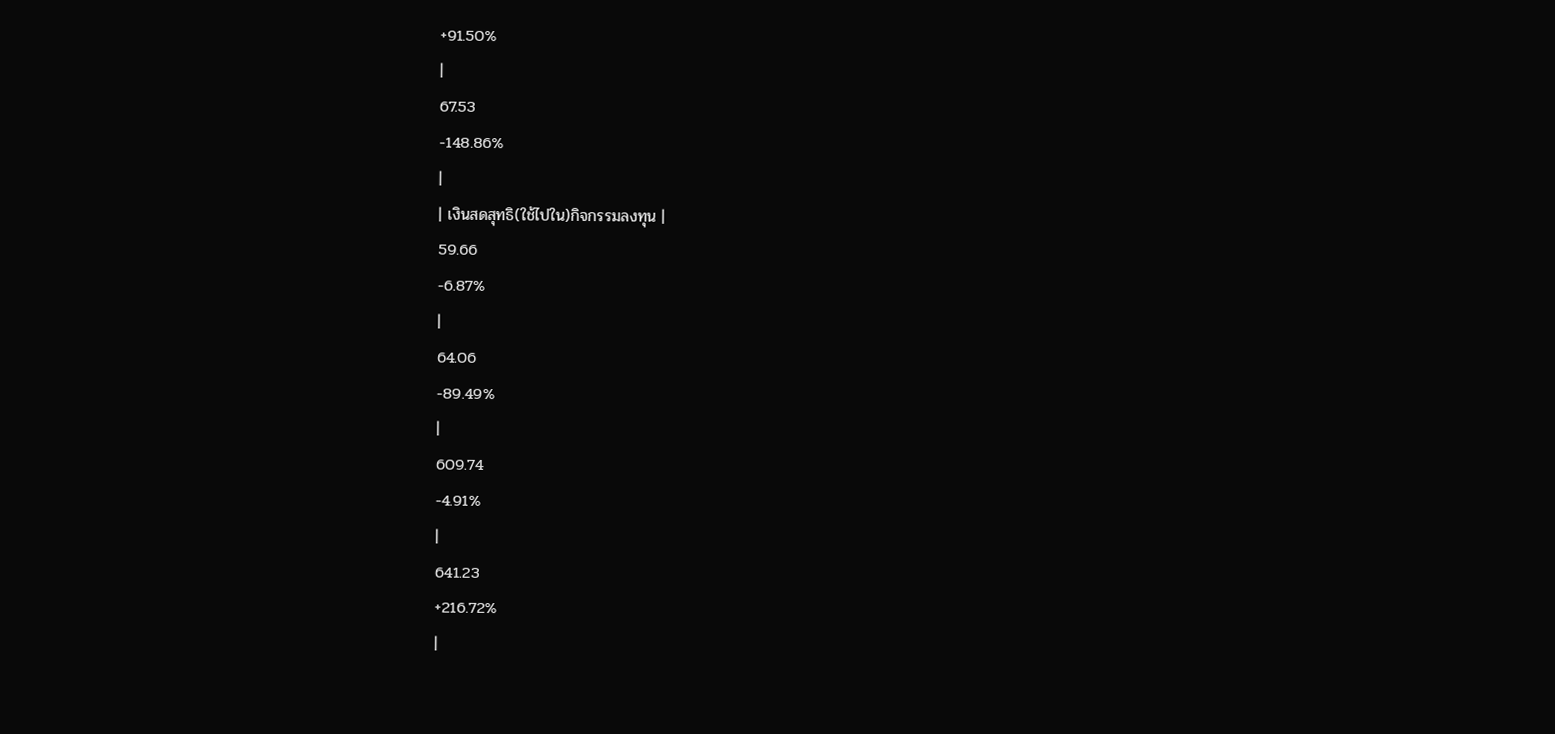+91.50%
|
67.53
-148.86%
|
| เงินสดสุทธิ(ใช้ไปใน)กิจกรรมลงทุน |
59.66
-6.87%
|
64.06
-89.49%
|
609.74
-4.91%
|
641.23
+216.72%
|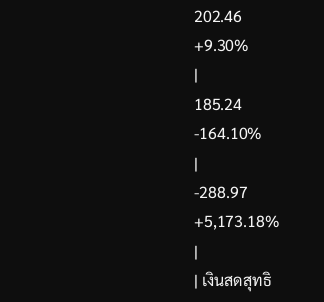202.46
+9.30%
|
185.24
-164.10%
|
-288.97
+5,173.18%
|
| เงินสดสุทธิ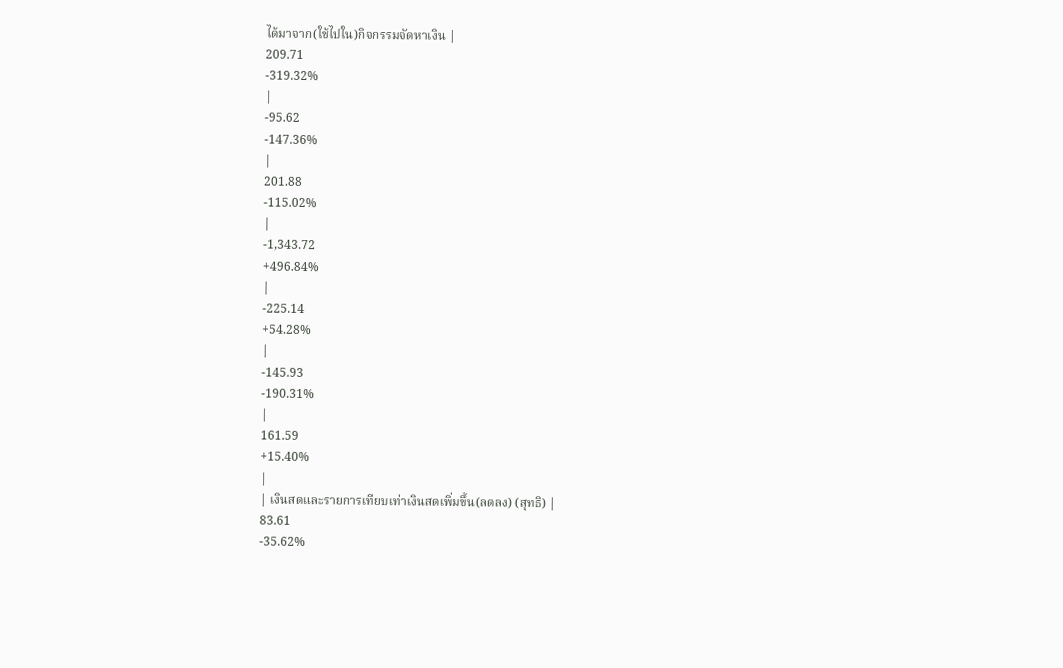ได้มาจาก(ใช้ไปใน)กิจกรรมจัดหาเงิน |
209.71
-319.32%
|
-95.62
-147.36%
|
201.88
-115.02%
|
-1,343.72
+496.84%
|
-225.14
+54.28%
|
-145.93
-190.31%
|
161.59
+15.40%
|
| เงินสดและรายการเทียบเท่าเงินสดเพิ่มขึ้น(ลดลง) (สุทธิ) |
83.61
-35.62%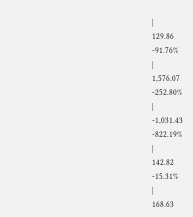|
129.86
-91.76%
|
1,576.07
-252.80%
|
-1,031.43
-822.19%
|
142.82
-15.31%
|
168.63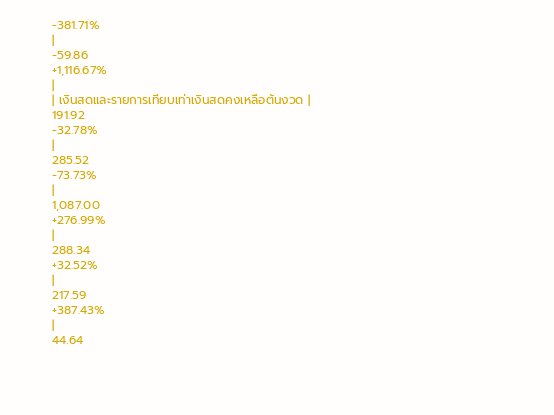-381.71%
|
-59.86
+1,116.67%
|
| เงินสดและรายการเทียบเท่าเงินสดคงเหลือต้นงวด |
191.92
-32.78%
|
285.52
-73.73%
|
1,087.00
+276.99%
|
288.34
+32.52%
|
217.59
+387.43%
|
44.64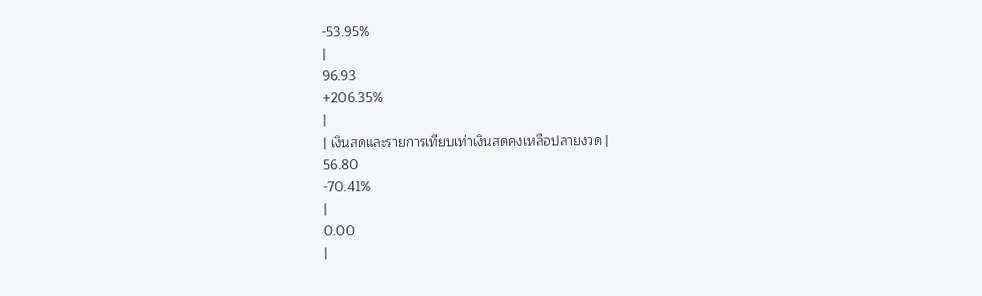-53.95%
|
96.93
+206.35%
|
| เงินสดและรายการเทียบเท่าเงินสดคงเหลือปลายงวด |
56.80
-70.41%
|
0.00
|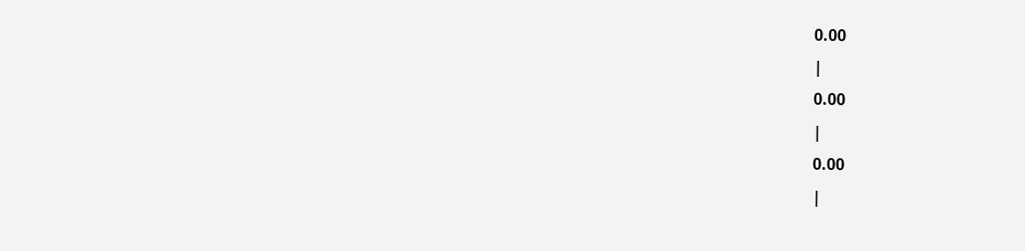0.00
|
0.00
|
0.00
|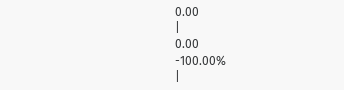0.00
|
0.00
-100.00%
|